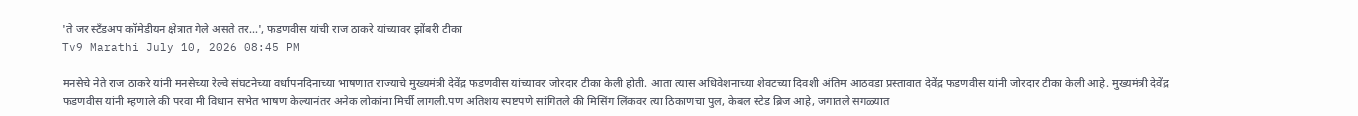'ते जर स्टँडअप कॉमेडीयन क्षेत्रात गेले असते तर…', फडणवीस यांची राज ठाकरे यांच्यावर झोंबरी टीका
Tv9 Marathi July 10, 2026 08:45 PM

मनसेचे नेते राज ठाकरे यांनी मनसेच्या रेल्वे संघटनेच्या वर्धापनदिनाच्या भाषणात राज्याचे मुख्यमंत्री देवेंद्र फडणवीस यांच्यावर जोरदार टीका केली होती. आता त्यास अधिवेशनाच्या शेवटच्या दिवशी अंतिम आठवडा प्रस्तावात देवेंद्र फडणवीस यांनी जोरदार टीका केली आहे. मुख्यमंत्री देवेंद्र फडणवीस यांनी म्हणाले की परवा मी विधान सभेत भाषण केल्यानंतर अनेक लोकांना मिर्ची लागली.पण अतिशय स्पष्टपणे सांगितले की मिसिंग लिंकवर त्या ठिकाणचा पुल, केबल स्टेड ब्रिज आहे, जगातले सगळ्यात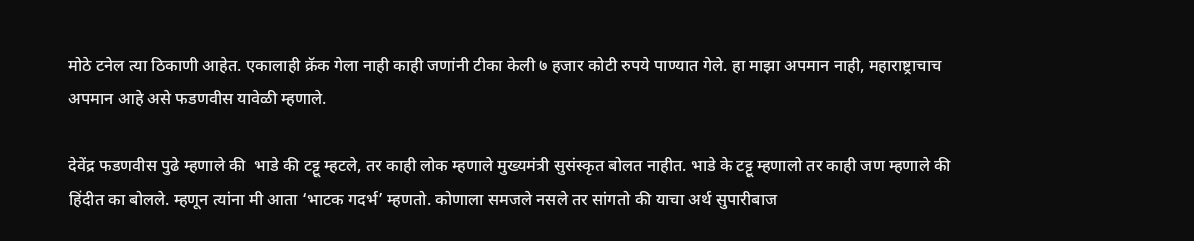मोठे टनेल त्या ठिकाणी आहेत. एकालाही क्रॅक गेला नाही काही जणांनी टीका केली ७ हजार कोटी रुपये पाण्यात गेले. हा माझा अपमान नाही, महाराष्ट्राचाच अपमान आहे असे फडणवीस यावेळी म्हणाले.

देवेंद्र फडणवीस पुढे म्हणाले की  भाडे की टट्टू म्हटले, तर काही लोक म्हणाले मुख्यमंत्री सुसंस्कृत बोलत नाहीत. भाडे के टट्टू म्हणालो तर काही जण म्हणाले की हिंदीत का बोलले. म्हणून त्यांना मी आता ‘भाटक गदर्भ’ म्हणतो. कोणाला समजले नसले तर सांगतो की याचा अर्थ सुपारीबाज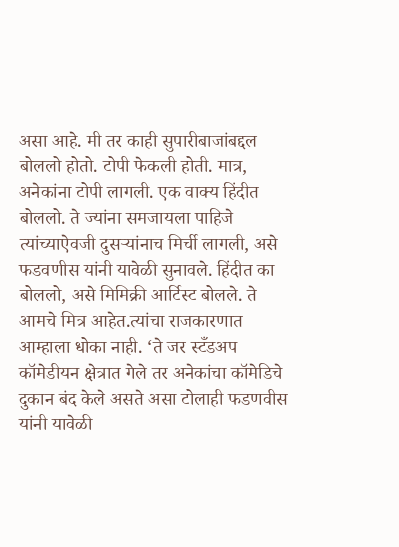असा आहे. मी तर काही सुपारीबाजांबद्दल बोललो होतो. टोपी फेकली होती. मात्र, अनेकांना टोपी लागली. एक वाक्य हिंदीत बोललो. ते ज्यांना समजायला पाहिजे त्यांच्याऐवजी दुसऱ्यांनाच मिर्ची लागली, असे फडवणीस यांनी यावेळी सुनावले. हिंदीत का बोललो, असे मिमिक्री आर्टिस्ट बोलले. ते आमचे मित्र आहेत.त्यांचा राजकारणात आम्हाला धोका नाही. ‘ते जर स्टँडअप कॉमेडीयन क्षेत्रात गेले तर अनेकांचा कॉमेडिचे दुकान बंद केले असते असा टोलाही फडणवीस यांनी यावेळी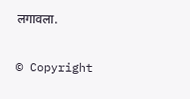लगावला.

© Copyright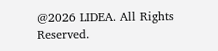@2026 LIDEA. All Rights Reserved.